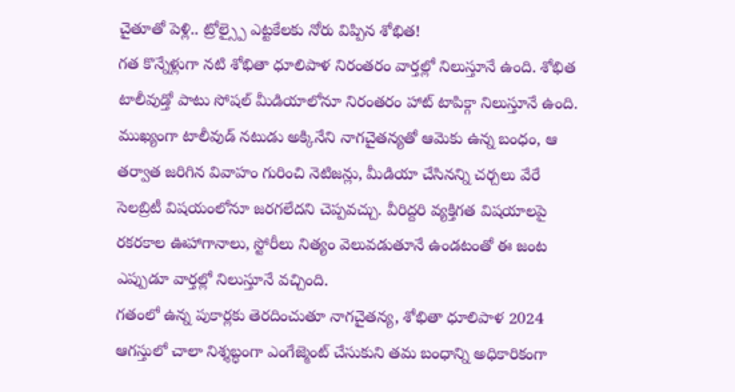చైతూతో పెళ్లి.. ట్రోల్స్పై ఎట్టకేలకు నోరు విప్పిన శోభిత!
గత కొన్నేళ్లుగా నటి శోభితా ధూలిపాళ నిరంతరం వార్తల్లో నిలుస్తూనే ఉంది. శోభిత టాలీవుడ్తో పాటు సోషల్ మీడియాలోనూ నిరంతరం హాట్ టాపిక్గా నిలుస్తూనే ఉంది. ముఖ్యంగా టాలీవుడ్ నటుడు అక్కినేని నాగచైతన్యతో ఆమెకు ఉన్న బంధం, ఆ తర్వాత జరిగిన వివాహం గురించి నెటిజన్లు, మీడియా చేసినన్ని చర్చలు వేరే సెలబ్రిటీ విషయంలోనూ జరగలేదని చెప్పవచ్చు. వీరిద్దరి వ్యక్తిగత విషయాలపై రకరకాల ఊహాగానాలు, స్టోరీలు నిత్యం వెలువడుతూనే ఉండటంతో ఈ జంట ఎప్పుడూ వార్తల్లో నిలుస్తూనే వచ్చింది.
గతంలో ఉన్న పుకార్లకు తెరదించుతూ నాగచైతన్య, శోభితా ధూలిపాళ 2024 ఆగస్తులో చాలా నిశ్శబ్ధంగా ఎంగేజ్మెంట్ చేసుకుని తమ బంధాన్ని అధికారికంగా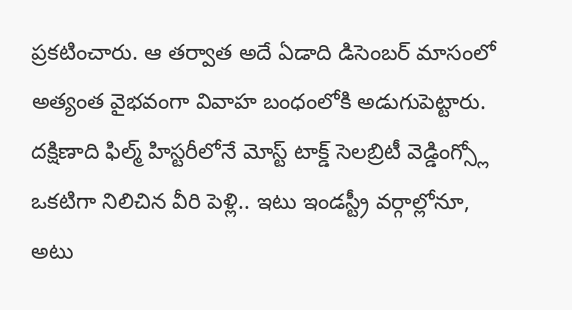ప్రకటించారు. ఆ తర్వాత అదే ఏడాది డిసెంబర్ మాసంలో అత్యంత వైభవంగా వివాహ బంధంలోకి అడుగుపెట్టారు. దక్షిణాది ఫిల్మ్ హిస్టరీలోనే మోస్ట్ టాక్డ్ సెలబ్రిటీ వెడ్డింగ్స్లో ఒకటిగా నిలిచిన వీరి పెళ్లి.. ఇటు ఇండస్ట్రీ వర్గాల్లోనూ, అటు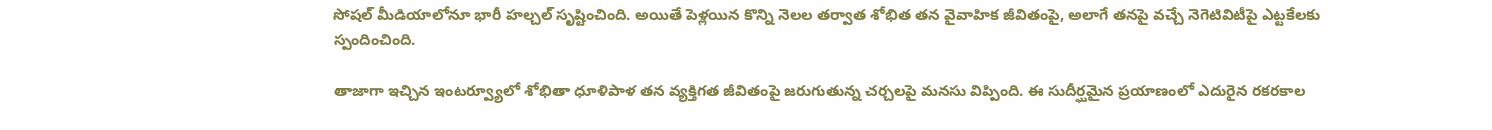సోషల్ మీడియాలోనూ భారీ హల్చల్ సృష్టించింది. అయితే పెళ్లయిన కొన్ని నెలల తర్వాత శోభిత తన వైవాహిక జీవితంపై, అలాగే తనపై వచ్చే నెగెటివిటీపై ఎట్టకేలకు స్పందించింది.

తాజాగా ఇచ్చిన ఇంటర్వ్యూలో శోభితా ధూళిపాళ తన వ్యక్తిగత జీవితంపై జరుగుతున్న చర్చలపై మనసు విప్పింది. ఈ సుదీర్ఘమైన ప్రయాణంలో ఎదురైన రకరకాల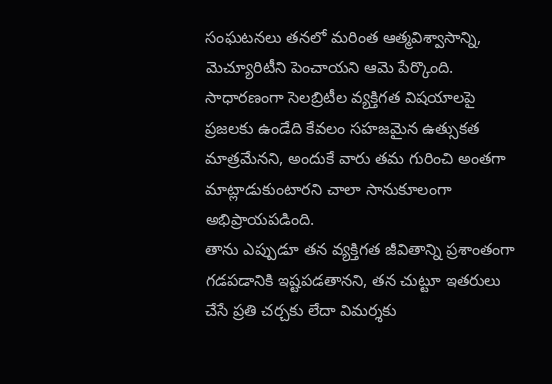సంఘటనలు తనలో మరింత ఆత్మవిశ్వాసాన్ని, మెచ్యూరిటీని పెంచాయని ఆమె పేర్కొంది. సాధారణంగా సెలబ్రిటీల వ్యక్తిగత విషయాలపై ప్రజలకు ఉండేది కేవలం సహజమైన ఉత్సుకత మాత్రమేనని, అందుకే వారు తమ గురించి అంతగా మాట్లాడుకుంటారని చాలా సానుకూలంగా అభిప్రాయపడింది.
తాను ఎప్పుడూ తన వ్యక్తిగత జీవితాన్ని ప్రశాంతంగా గడపడానికి ఇష్టపడతానని, తన చుట్టూ ఇతరులు చేసే ప్రతి చర్చకు లేదా విమర్శకు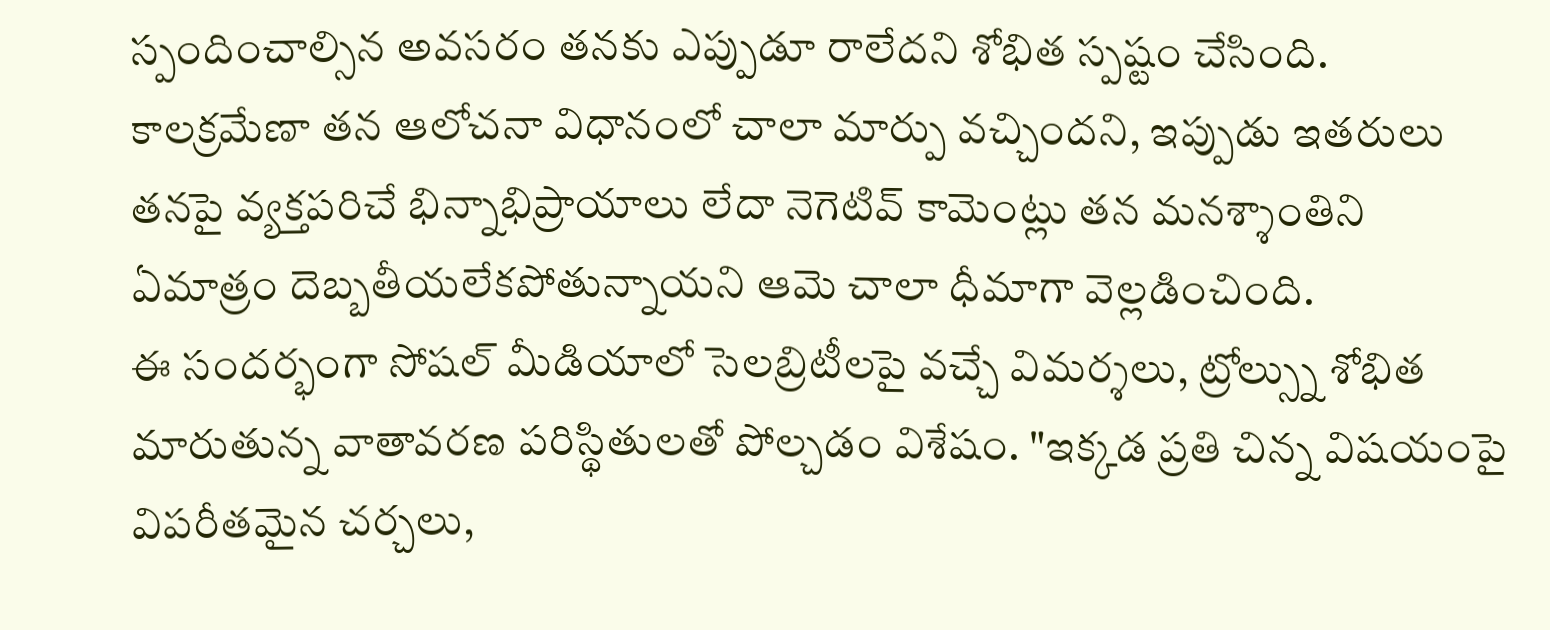స్పందించాల్సిన అవసరం తనకు ఎప్పుడూ రాలేదని శోభిత స్పష్టం చేసింది. కాలక్రమేణా తన ఆలోచనా విధానంలో చాలా మార్పు వచ్చిందని, ఇప్పుడు ఇతరులు తనపై వ్యక్తపరిచే భిన్నాభిప్రాయాలు లేదా నెగెటివ్ కామెంట్లు తన మనశ్శాంతిని ఏమాత్రం దెబ్బతీయలేకపోతున్నాయని ఆమె చాలా ధీమాగా వెల్లడించింది.
ఈ సందర్భంగా సోషల్ మీడియాలో సెలబ్రిటీలపై వచ్చే విమర్శలు, ట్రోల్స్ను శోభిత మారుతున్న వాతావరణ పరిస్థితులతో పోల్చడం విశేషం. "ఇక్కడ ప్రతి చిన్న విషయంపై విపరీతమైన చర్చలు,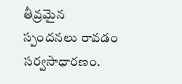తీవ్రమైన స్పందనలు రావడం సర్వసాధారణం.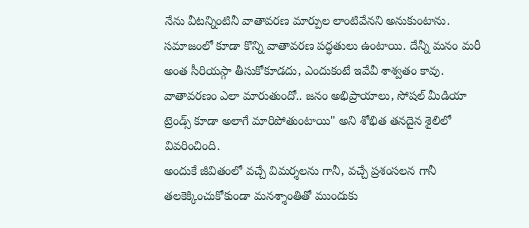నేను వీటన్నింటినీ వాతావరణ మార్పుల లాంటివేనని అనుకుంటాను. సమాజంలో కూడా కొన్ని వాతావరణ పద్ధతులు ఉంటాయి. దేన్నీ మనం మరీ అంత సీరియస్గా తీసుకోకూడదు, ఎందుకంటే ఇవేవీ శాశ్వతం కావు. వాతావరణం ఎలా మారుతుందో.. జనం అభిప్రాయాలు, సోషల్ మీడియా ట్రెండ్స్ కూడా అలాగే మారిపోతుంటాయి" అని శోభిత తనదైన శైలిలో వివరించింది.
అందుకే జీవితంలో వచ్చే విమర్శలను గానీ, వచ్చే ప్రశంసలన గానీ తలకెక్కించుకోకుండా మనశ్శాంతితో ముందుకు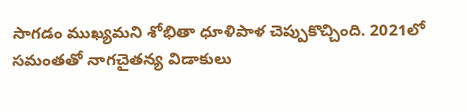సాగడం ముఖ్యమని శోభితా ధూళిపాళ చెప్పుకొచ్చింది. 2021లో సమంతతో నాగచైతన్య విడాకులు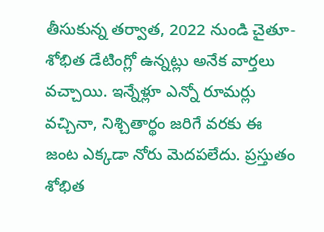తీసుకున్న తర్వాత, 2022 నుండి చైతూ-శోభిత డేటింగ్లో ఉన్నట్లు అనేక వార్తలు వచ్చాయి. ఇన్నేళ్లూ ఎన్నో రూమర్లు వచ్చినా, నిశ్చితార్థం జరిగే వరకు ఈ జంట ఎక్కడా నోరు మెదపలేదు. ప్రస్తుతం శోభిత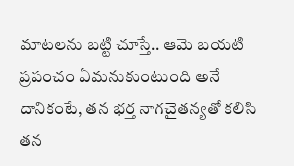మాటలను బట్టి చూస్తే.. ఆమె బయటి ప్రపంచం ఏమనుకుంటుంది అనే దానికంటే, తన భర్త నాగచైతన్యతో కలిసి తన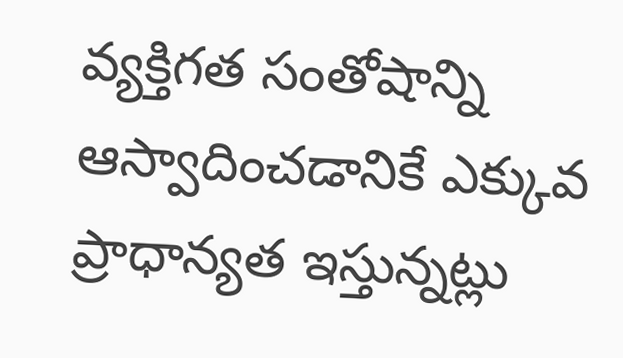వ్యక్తిగత సంతోషాన్ని ఆస్వాదించడానికే ఎక్కువ ప్రాధాన్యత ఇస్తున్నట్లు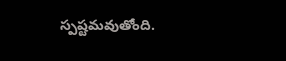స్పష్టమవుతోంది.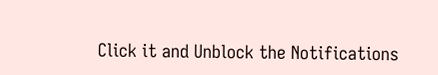Click it and Unblock the Notifications